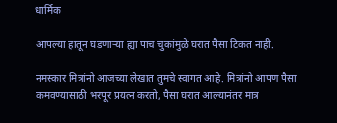धार्मिक

आपल्या हातून घडणाऱ्या ह्या पाच चुकांमुळे घरात पैसा टिकत नाही.

नमस्कार मित्रांनो आजच्या लेखात तुमचे स्वागत आहे. मित्रांनो आपण पैसा कमवण्यासाठी भरपूर प्रयत्न करतो, पैसा घरात आल्यानंतर मात्र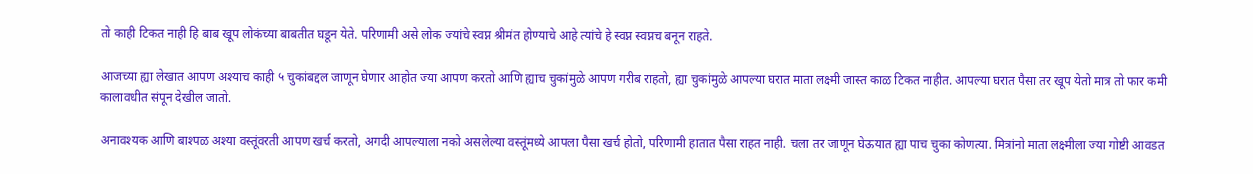तो काही टिकत नाही हि बाब खूप लोकंच्या बाबतीत घडून येते. परिणामी असे लोक ज्यांचे स्वप्न श्रीमंत होण्याचे आहे त्यांचे हे स्वप्न स्वप्नच बनून राहते.

आजच्या ह्या लेखात आपण अश्याच काही ५ चुकांबद्दल जाणून घेणार आहोत ज्या आपण करतो आणि ह्याच चुकांमुळे आपण गरीब राहतो, ह्या चुकांमुळे आपल्या घरात माता लक्ष्मी जास्त काळ टिकत नाहीत. आपल्या घरात पैसा तर खूप येतो मात्र तो फार कमी कालावधीत संपून देखील जातो.

अनावश्यक आणि बाश्पळ अश्या वस्तूंवरती आपण खर्च करतो, अगदी आपल्याला नको असलेल्या वस्तूंमध्ये आपला पैसा खर्च होतो, परिणामी हातात पैसा राहत नाही. चला तर जाणून घेऊयात ह्या पाच चुका कोणत्या. मित्रांनो माता लक्ष्मीला ज्या गोष्टी आवडत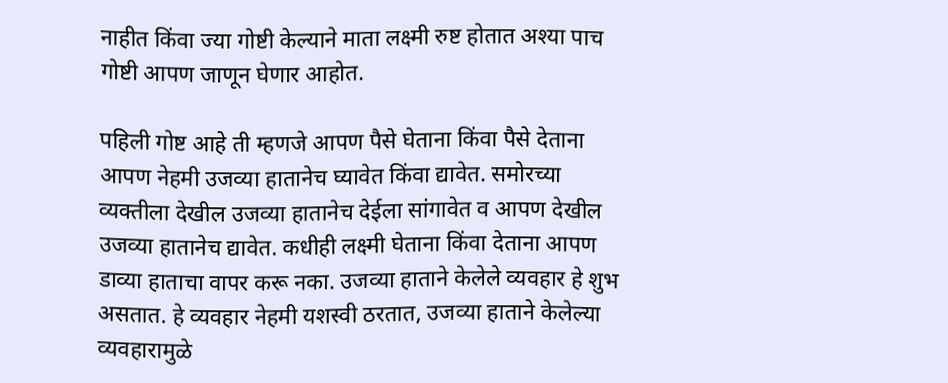नाहीत किंवा ज्या गोष्टी केल्याने माता लक्ष्मी रुष्ट होतात अश्या पाच गोष्टी आपण जाणून घेणार आहोत.

पहिली गोष्ट आहे ती म्हणजे आपण पैसे घेताना किंवा पैसे देताना आपण नेहमी उजव्या हातानेच घ्यावेत किंवा द्यावेत. समोरच्या व्यक्तीला देखील उजव्या हातानेच देईला सांगावेत व आपण देखील उजव्या हातानेच द्यावेत. कधीही लक्ष्मी घेताना किंवा देताना आपण डाव्या हाताचा वापर करू नका. उजव्या हाताने केलेले व्यवहार हे शुभ असतात. हे व्यवहार नेहमी यशस्वी ठरतात, उजव्या हाताने केलेल्या व्यवहारामुळे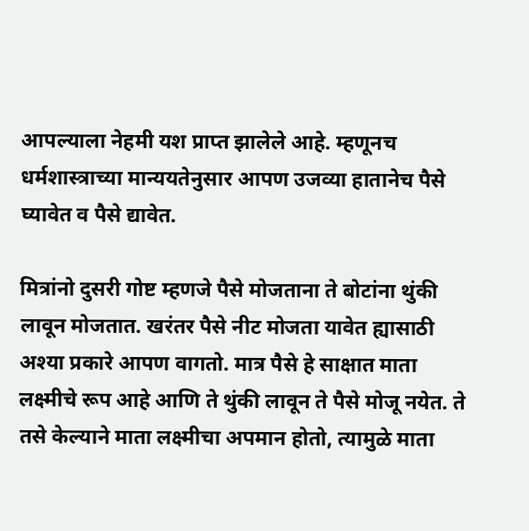आपल्याला नेहमी यश प्राप्त झालेले आहे. म्हणूनच धर्मशास्त्राच्या मान्ययतेनुसार आपण उजव्या हातानेच पैसे घ्यावेत व पैसे द्यावेत.

मित्रांनो दुसरी गोष्ट म्हणजे पैसे मोजताना ते बोटांना थुंकी लावून मोजतात. खरंतर पैसे नीट मोजता यावेत ह्यासाठी अश्या प्रकारे आपण वागतो. मात्र पैसे हे साक्षात माता लक्ष्मीचे रूप आहे आणि ते थुंकी लावून ते पैसे मोजू नयेत. ते तसे केल्याने माता लक्ष्मीचा अपमान होतो, त्यामुळे माता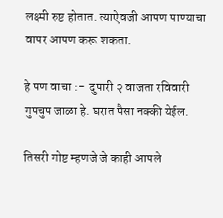लक्ष्मी रुष्ट होतात. त्याऐवजी आपण पाण्याचा वापर आपण करू शकता.

हे पण वाचा :-  दुपारी २ वाजता रविवारी गुपचुप जाळा हे. घरात पैसा नक्की येईल.

तिसरी गोष्ट म्हणजे जे काही आपले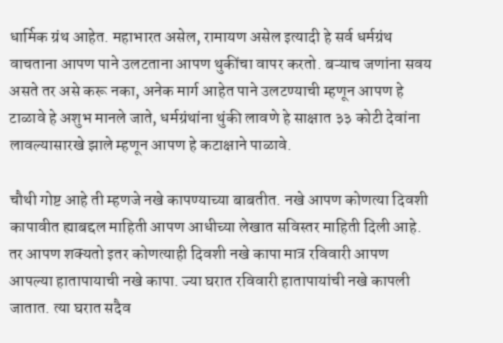धार्मिक ग्रंथ आहेत. महाभारत असेल, रामायण असेल इत्यादी हे सर्व धर्मग्रंथ वाचताना आपण पाने उलटताना आपण थुकींचा वापर करतो. बऱ्याच जणांना सवय असते तर असे करू नका, अनेक मार्ग आहेत पाने उलटण्याची म्हणून आपण हे टाळावे हे अशुभ मानले जाते, धर्मग्रंथांना थुंकी लावणे हे साक्षात ३३ कोटी देवांना लावल्यासारखे झाले म्हणून आपण हे कटाक्षाने पाळावे.

चौथी गोष्ट आहे ती म्हणजे नखे कापण्याच्या बाबतीत. नखे आपण कोणत्या दिवशी कापावीत ह्याबद्दल माहिती आपण आधीच्या लेखात सविस्तर माहिती दिली आहे. तर आपण शक्यतो इतर कोणत्याही दिवशी नखे कापा मात्र रविवारी आपण आपल्या हातापायाची नखे कापा. ज्या घरात रविवारी हातापायांची नखे कापली जातात. त्या घरात सदैव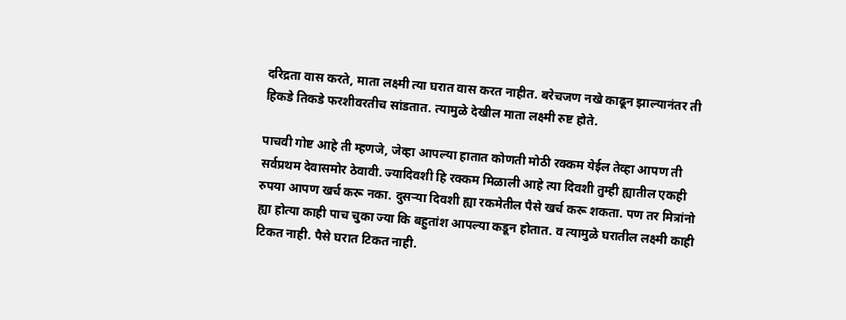दरिद्रता वास करते, माता लक्ष्मी त्या घरात वास करत नाहीत. बरेचजण नखे काढून झाल्यानंतर ती हिकडे तिकडे फरशीवरतीच सांडतात. त्यामुळे देखील माता लक्ष्मी रुष्ट होते.

पाचवी गोष्ट आहे ती म्हणजे, जेव्हा आपल्या हातात कोणती मोठी रक्कम येईल तेव्हा आपण ती सर्वप्रथम देवासमोर ठेवावी. ज्यादिवशी हि रक्कम मिळाली आहे त्या दिवशी तुम्ही ह्यातील एकही रुपया आपण खर्च करू नका. दुसऱ्या दिवशी ह्या रकमेतील पैसे खर्च करू शकता. पण तर मित्रांनो ह्या होत्या काही पाच चुका ज्या कि बहुतांश आपल्या कडून होतात. व त्यामुळे घरातील लक्ष्मी काही टिकत नाही. पैसे घरात टिकत नाही.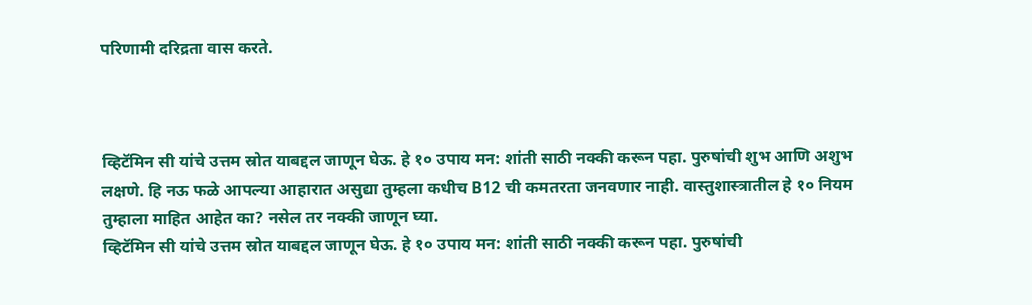परिणामी दरिद्रता वास करते.



व्हिटॅमिन सी यांचे उत्तम स्रोत याबद्दल जाणून घेऊ. हे १० उपाय मन: शांती साठी नक्की करून पहा. पुरुषांची शुभ आणि अशुभ लक्षणे. हि नऊ फळे आपल्या आहारात असुद्या तुम्हला कधीच B12 ची कमतरता जनवणार नाही. वास्तुशास्त्रातील हे १० नियम तुम्हाला माहित आहेत का? नसेल तर नक्की जाणून घ्या.
व्हिटॅमिन सी यांचे उत्तम स्रोत याबद्दल जाणून घेऊ. हे १० उपाय मन: शांती साठी नक्की करून पहा. पुरुषांची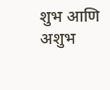शुभ आणि अशुभ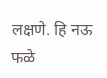लक्षणे. हि नऊ फळे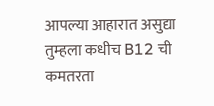आपल्या आहारात असुद्या तुम्हला कधीच B12 ची कमतरता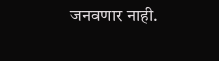जनवणार नाही.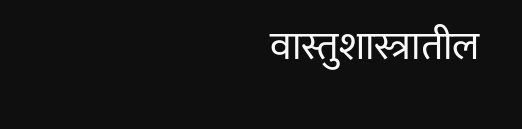वास्तुशास्त्रातील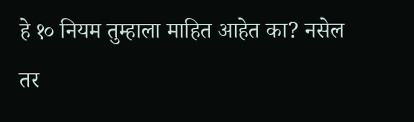हे १० नियम तुम्हाला माहित आहेत का? नसेल तर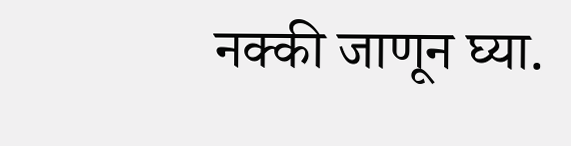नक्की जाणून घ्या.